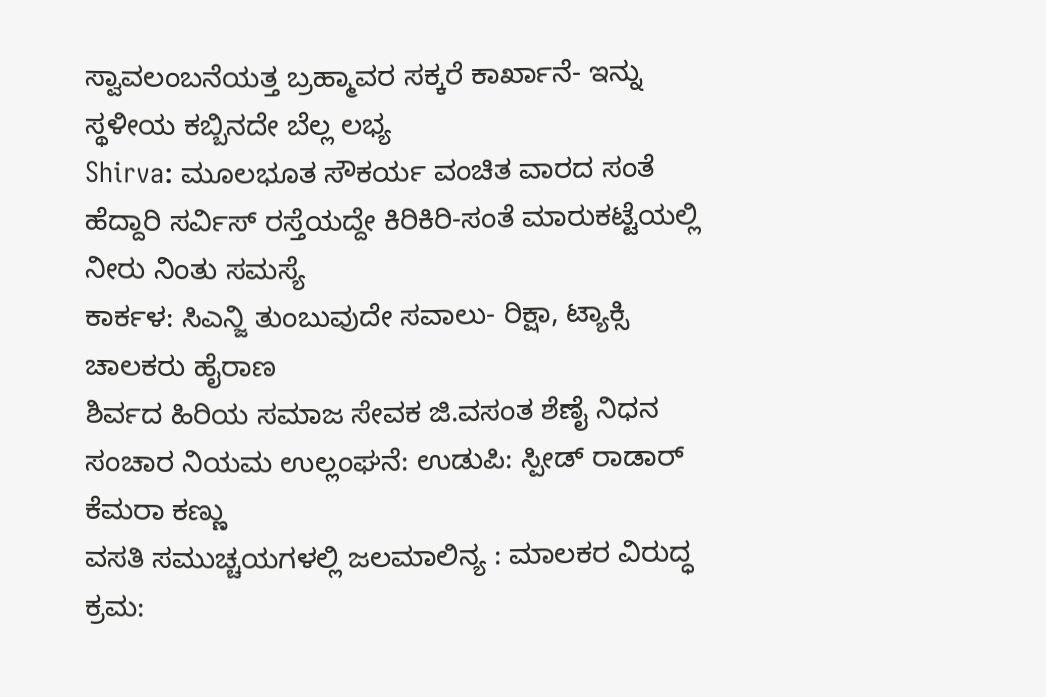ಸ್ವಾವಲಂಬನೆಯತ್ತ ಬ್ರಹ್ಮಾವರ ಸಕ್ಕರೆ ಕಾರ್ಖಾನೆ- ಇನ್ನು ಸ್ಥಳೀಯ ಕಬ್ಬಿನದೇ ಬೆಲ್ಲ ಲಭ್ಯ
Shirva: ಮೂಲಭೂತ ಸೌಕರ್ಯ ವಂಚಿತ ವಾರದ ಸಂತೆ
ಹೆದ್ದಾರಿ ಸರ್ವಿಸ್ ರಸ್ತೆಯದ್ದೇ ಕಿರಿಕಿರಿ-ಸಂತೆ ಮಾರುಕಟ್ಟೆಯಲ್ಲಿ ನೀರು ನಿಂತು ಸಮಸ್ಯೆ
ಕಾರ್ಕಳ: ಸಿಎನ್ಜಿ ತುಂಬುವುದೇ ಸವಾಲು- ರಿಕ್ಷಾ, ಟ್ಯಾಕ್ಸಿ ಚಾಲಕರು ಹೈರಾಣ
ಶಿರ್ವದ ಹಿರಿಯ ಸಮಾಜ ಸೇವಕ ಜಿ.ವಸಂತ ಶೆಣೈ ನಿಧನ
ಸಂಚಾರ ನಿಯಮ ಉಲ್ಲಂಘನೆ: ಉಡುಪಿ: ಸ್ಪೀಡ್ ರಾಡಾರ್ ಕೆಮರಾ ಕಣ್ಣು
ವಸತಿ ಸಮುಚ್ಚಯಗಳಲ್ಲಿ ಜಲಮಾಲಿನ್ಯ : ಮಾಲಕರ ವಿರುದ್ಧ ಕ್ರಮ: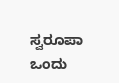ಸ್ವರೂಪಾ
ಒಂದು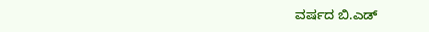ವರ್ಷದ ಬಿ.ಎಡ್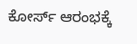ಕೋರ್ಸ್ ಆರಂಭಕ್ಕೆ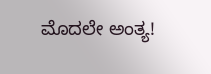ಮೊದಲೇ ಅಂತ್ಯ!